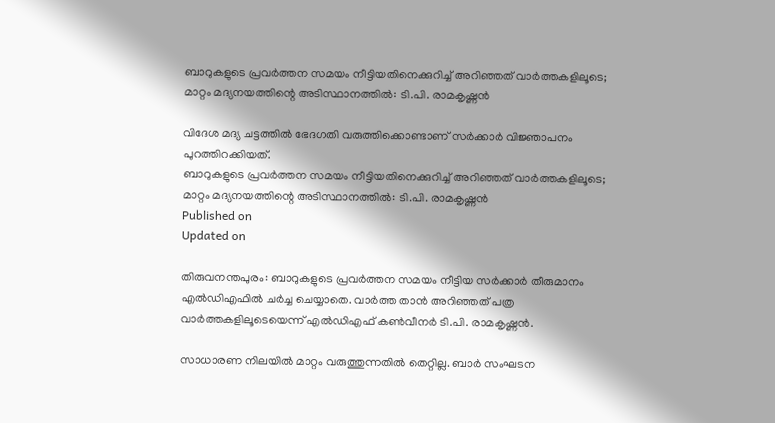ബാറുകളുടെ പ്രവര്‍ത്തന സമയം നീട്ടിയതിനെക്കുറിച്ച് അറിഞ്ഞത് വാര്‍ത്തകളിലൂടെ; മാറ്റം മദ്യനയത്തിന്റെ അടിസ്ഥാനത്തില്‍: ടി.പി. രാമകൃഷ്ണന്‍

വിദേശ മദ്യ ചട്ടത്തില്‍ ഭേദഗതി വരുത്തിക്കൊണ്ടാണ് സര്‍ക്കാര്‍ വിജ്ഞാപനം പുറത്തിറക്കിയത്.
ബാറുകളുടെ പ്രവര്‍ത്തന സമയം നീട്ടിയതിനെക്കുറിച്ച് അറിഞ്ഞത് വാര്‍ത്തകളിലൂടെ; മാറ്റം മദ്യനയത്തിന്റെ അടിസ്ഥാനത്തില്‍: ടി.പി. രാമകൃഷ്ണന്‍
Published on
Updated on

തിരുവനന്തപുരം: ബാറുകളുടെ പ്രവര്‍ത്തന സമയം നീട്ടിയ സര്‍ക്കാര്‍ തീരുമാനം എല്‍ഡിഎഫില്‍ ചര്‍ച്ച ചെയ്യാതെ. വാര്‍ത്ത താന്‍ അറിഞ്ഞത് പത്ര വാര്‍ത്തകളിലൂടെയെന്ന് എല്‍ഡിഎഫ് കണ്‍വീനര്‍ ടി.പി. രാമകൃഷ്ണന്‍.

സാധാരണ നിലയില്‍ മാറ്റം വരുത്തുന്നതില്‍ തെറ്റില്ല. ബാര്‍ സംഘടന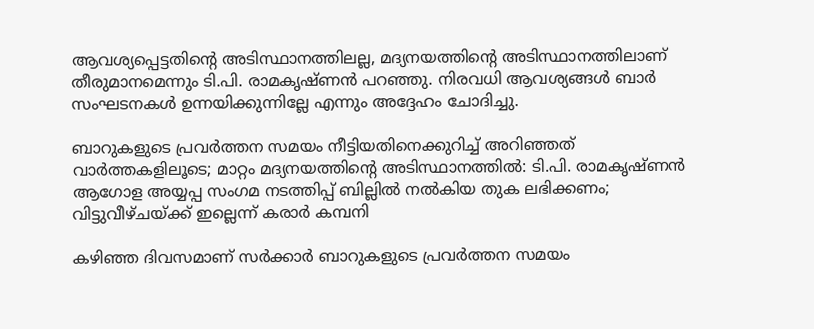ആവശ്യപ്പെട്ടതിന്റെ അടിസ്ഥാനത്തിലല്ല, മദ്യനയത്തിന്റെ അടിസ്ഥാനത്തിലാണ് തീരുമാനമെന്നും ടി.പി. രാമകൃഷ്ണന്‍ പറഞ്ഞു. നിരവധി ആവശ്യങ്ങള്‍ ബാര്‍ സംഘടനകള്‍ ഉന്നയിക്കുന്നില്ലേ എന്നും അദ്ദേഹം ചോദിച്ചു.

ബാറുകളുടെ പ്രവര്‍ത്തന സമയം നീട്ടിയതിനെക്കുറിച്ച് അറിഞ്ഞത് വാര്‍ത്തകളിലൂടെ; മാറ്റം മദ്യനയത്തിന്റെ അടിസ്ഥാനത്തില്‍: ടി.പി. രാമകൃഷ്ണന്‍
ആഗോള അയ്യപ്പ സംഗമ നടത്തിപ്പ് ബില്ലിൽ നൽകിയ തുക ലഭിക്കണം; വിട്ടുവീഴ്ചയ്ക്ക് ഇല്ലെന്ന് കരാർ കമ്പനി

കഴിഞ്ഞ ദിവസമാണ് സര്‍ക്കാര്‍ ബാറുകളുടെ പ്രവര്‍ത്തന സമയം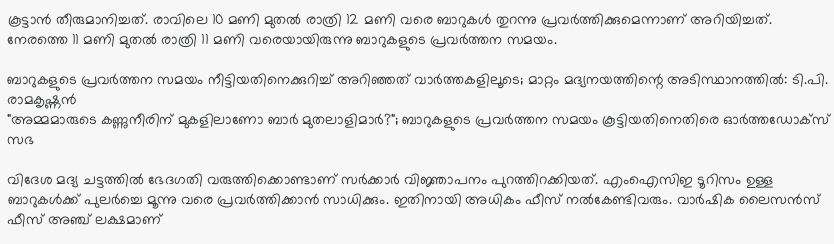കൂട്ടാന്‍ തീരുമാനിച്ചത്. രാവിലെ 10 മണി മുതല്‍ രാത്രി 12 മണി വരെ ബാറുകള്‍ തുറന്നു പ്രവര്‍ത്തിക്കുമെന്നാണ് അറിയിച്ചത്. നേരത്തെ 11 മണി മുതല്‍ രാത്രി 11 മണി വരെയായിരുന്നു ബാറുകളുടെ പ്രവര്‍ത്തന സമയം.

ബാറുകളുടെ പ്രവര്‍ത്തന സമയം നീട്ടിയതിനെക്കുറിച്ച് അറിഞ്ഞത് വാര്‍ത്തകളിലൂടെ; മാറ്റം മദ്യനയത്തിന്റെ അടിസ്ഥാനത്തില്‍: ടി.പി. രാമകൃഷ്ണന്‍
"അമ്മമാരുടെ കണ്ണുനീരിന് മുകളിലാണോ ബാര്‍ മുതലാളിമാര്‍?"; ബാറുകളുടെ പ്രവര്‍ത്തന സമയം കൂട്ടിയതിനെതിരെ ഓർത്തഡോക്സ് സഭ

വിദേശ മദ്യ ചട്ടത്തില്‍ ഭേദഗതി വരുത്തിക്കൊണ്ടാണ് സര്‍ക്കാര്‍ വിജ്ഞാപനം പുറത്തിറക്കിയത്. എംഐസിഇ ടൂറിസം ഉള്ള ബാറുകള്‍ക്ക് പുലര്‍ച്ചെ മൂന്നു വരെ പ്രവര്‍ത്തിക്കാന്‍ സാധിക്കും. ഇതിനായി അധികം ഫീസ് നല്‍കേണ്ടിവരും. വാര്‍ഷിക ലൈസന്‍സ് ഫീസ് അഞ്ച് ലക്ഷമാണ്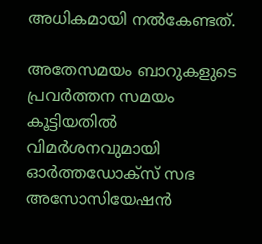അധികമായി നല്‍കേണ്ടത്.

അതേസമയം ബാറുകളുടെ പ്രവര്‍ത്തന സമയം കൂട്ടിയതില്‍ വിമര്‍ശനവുമായി ഓര്‍ത്തഡോക്‌സ് സഭ അസോസിയേഷന്‍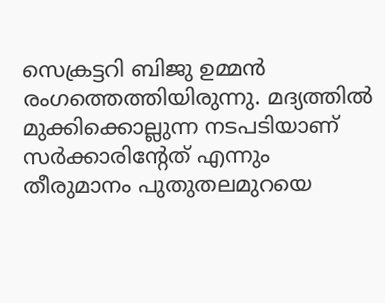സെക്രട്ടറി ബിജു ഉമ്മന്‍ രംഗത്തെത്തിയിരുന്നു. മദ്യത്തില്‍ മുക്കിക്കൊല്ലുന്ന നടപടിയാണ് സര്‍ക്കാരിന്റേത് എന്നും തീരുമാനം പുതുതലമുറയെ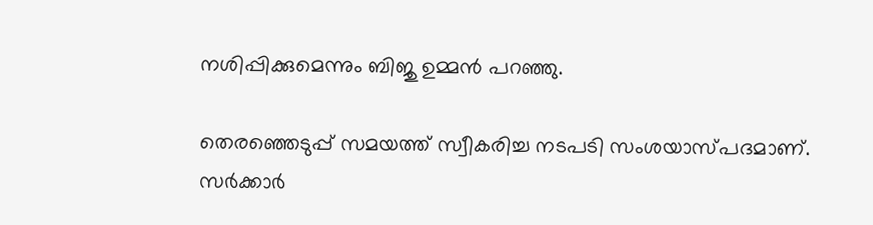നശിപ്പിക്കുമെന്നും ബിജു ഉമ്മന്‍ പറഞ്ഞു.

തെരഞ്ഞെടുപ്പ് സമയത്ത് സ്വീകരിച്ച നടപടി സംശയാസ്പദമാണ്. സര്‍ക്കാര്‍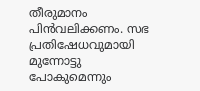തീരുമാനം പിന്‍വലിക്കണം. സഭ പ്രതിഷേധവുമായി മുന്നോട്ടു പോകുമെന്നും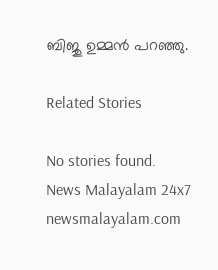ബിജു ഉമ്മന്‍ പറഞ്ഞു.

Related Stories

No stories found.
News Malayalam 24x7
newsmalayalam.com